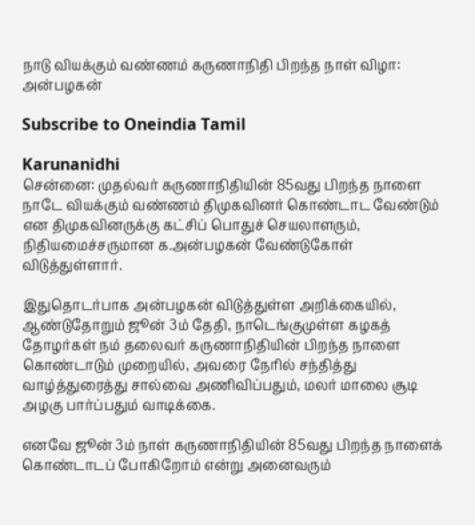நாடு வியக்கும் வண்ணம் கருணாநிதி பிறந்த நாள் விழா: அன்பழகன்

Subscribe to Oneindia Tamil

Karunanidhi
சென்னை: முதல்வர் கருணாநிதியின் 85வது பிறந்த நாளை நாடே வியக்கும் வண்ணம் திமுகவினர் கொண்டாட வேண்டும் என திமுகவினருக்கு கட்சிப் பொதுச் செயலாளரும், நிதியமைச்சருமான க.அன்பழகன் வேண்டுகோள் விடுத்துள்ளார்.

இதுதொடர்பாக அன்பழகன் விடுத்துள்ள அறிக்கையில், ஆண்டுதோறும் ஜூன் 3ம் தேதி, நாடெங்குமுள்ள கழகத் தோழர்கள் நம் தலைவர் கருணாநிதியின் பிறந்த நாளை கொண்டாடும் முறையில், அவரை நேரில் சந்தித்து வாழ்த்துரைத்து சால்வை அணிவிப்பதும், மலர் மாலை சூடி அழகு பார்ப்பதும் வாடிக்கை.

எனவே ஜூன் 3ம் நாள் கருணாநிதியின் 85வது பிறந்த நாளைக் கொண்டாடப் போகிறோம் என்று அனைவரும்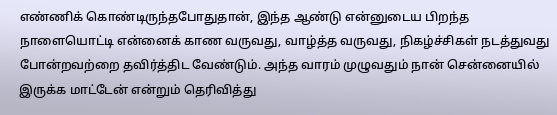எண்ணிக் கொண்டிருந்தபோதுதான், இந்த ஆண்டு என்னுடைய பிறந்த நாளையொட்டி என்னைக் காண வருவது, வாழ்த்த வருவது, நிகழ்ச்சிகள் நடத்துவது போன்றவற்றை தவிர்த்திட வேண்டும். அந்த வாரம் முழுவதும் நான் சென்னையில் இருக்க மாட்டேன் என்றும் தெரிவித்து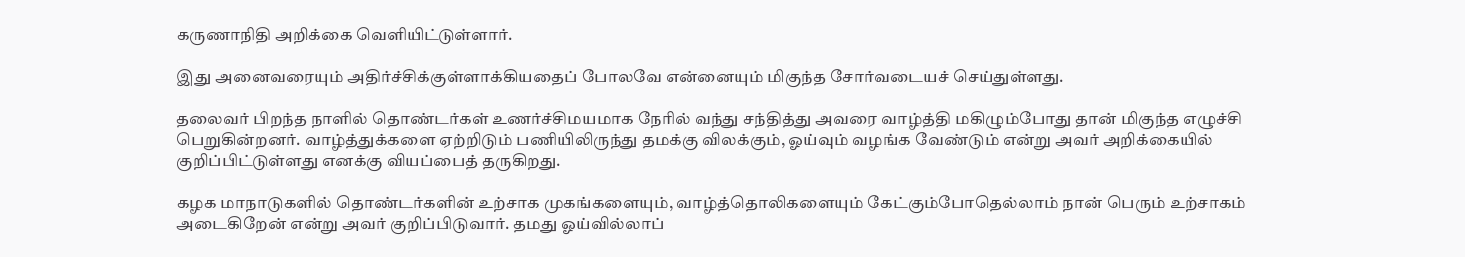கருணாநிதி அறிக்கை வெளியிட்டுள்ளார்.

இது அனைவரையும் அதிர்ச்சிக்குள்ளாக்கியதைப் போலவே என்னையும் மிகுந்த சோர்வடையச் செய்துள்ளது.

தலைவர் பிறந்த நாளில் தொண்டர்கள் உணர்ச்சிமயமாக நேரில் வந்து சந்தித்து அவரை வாழ்த்தி மகிழும்போது தான் மிகுந்த எழுச்சி பெறுகின்றனர். வாழ்த்துக்களை ஏற்றிடும் பணியிலிருந்து தமக்கு விலக்கும், ஓய்வும் வழங்க வேண்டும் என்று அவர் அறிக்கையில் குறிப்பிட்டுள்ளது எனக்கு வியப்பைத் தருகிறது.

கழக மாநாடுகளில் தொண்டர்களின் உற்சாக முகங்களையும், வாழ்த்தொலிகளையும் கேட்கும்போதெல்லாம் நான் பெரும் உற்சாகம் அடைகிறேன் என்று அவர் குறிப்பிடுவார். தமது ஓய்வில்லாப்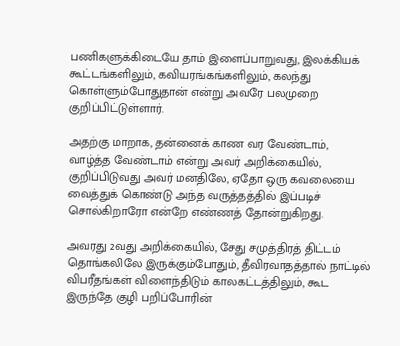பணிகளுக்கிடையே தாம் இளைப்பாறுவது, இலக்கியக் கூட்டங்களிலும், கவியரங்கங்களிலும், கலந்து கொள்ளும்போதுதான் என்று அவரே பலமுறை குறிப்பிட்டுள்ளார்.

அதற்கு மாறாக, தன்னைக் காண வர வேண்டாம், வாழ்த்த வேண்டாம் என்று அவர் அறிக்கையில், குறிப்பிடுவது அவர் மனதிலே, ஏதோ ஒரு கவலையை வைத்துக் கொண்டு அந்த வருத்தத்தில் இப்படிச் சொல்கிறாரோ என்றே எண்ணத் தோன்றுகிறது.

அவரது 2வது அறிக்கையில், சேது சமுத்திரத் திட்டம் தொங்கலிலே இருக்கும்போதும், தீவிரவாதத்தால் நாட்டில் விபரீதங்கள் விளைந்திடும் காலகட்டத்திலும், கூட இருந்தே குழி பறிப்போரின்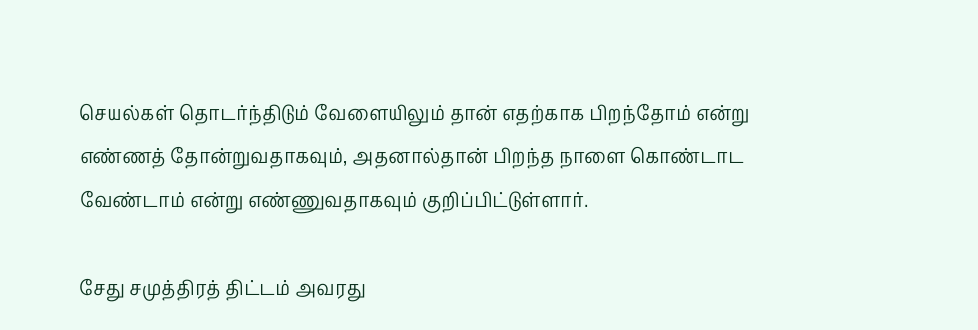செயல்கள் தொடர்ந்திடும் வேளையிலும் தான் எதற்காக பிறந்தோம் என்று எண்ணத் தோன்றுவதாகவும், அதனால்தான் பிறந்த நாளை கொண்டாட வேண்டாம் என்று எண்ணுவதாகவும் குறிப்பிட்டுள்ளார்.

சேது சமுத்திரத் திட்டம் அவரது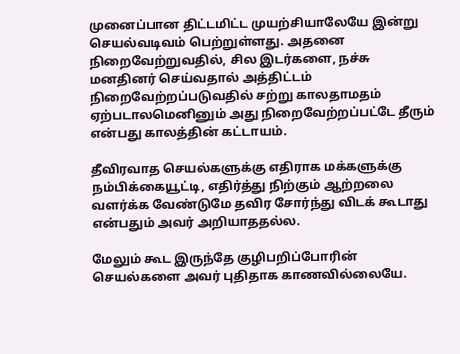முனைப்பான திட்டமிட்ட முயற்சியாலேயே இன்று செயல்வடிவம் பெற்றுள்ளது. அதனை நிறைவேற்றுவதில், சில இடர்களை, நச்சு மனதினர் செய்வதால் அத்திட்டம் நிறைவேற்றப்படுவதில் சற்று காலதாமதம் ஏற்படாலமெனினும் அது நிறைவேற்றப்பட்டே தீரும் என்பது காலத்தின் கட்டாயம்.

தீவிரவாத செயல்களுக்கு எதிராக மக்களுக்கு நம்பிக்கையூட்டி, எதிர்த்து நிற்கும் ஆற்றலை வளர்க்க வேண்டுமே தவிர சோர்ந்து விடக் கூடாது என்பதும் அவர் அறியாததல்ல.

மேலும் கூட இருந்தே குழிபறிப்போரின் செயல்களை அவர் புதிதாக காணவில்லையே.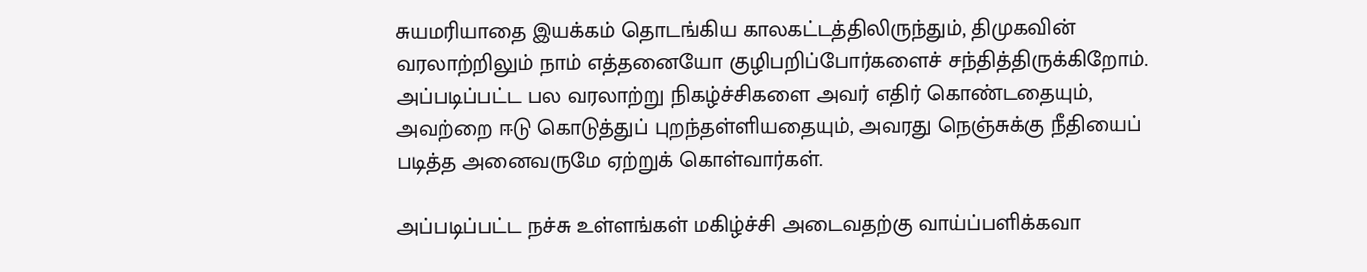சுயமரியாதை இயக்கம் தொடங்கிய காலகட்டத்திலிருந்தும், திமுகவின் வரலாற்றிலும் நாம் எத்தனையோ குழிபறிப்போர்களைச் சந்தித்திருக்கிறோம். அப்படிப்பட்ட பல வரலாற்று நிகழ்ச்சிகளை அவர் எதிர் கொண்டதையும், அவற்றை ஈடு கொடுத்துப் புறந்தள்ளியதையும், அவரது நெஞ்சுக்கு நீதியைப் படித்த அனைவருமே ஏற்றுக் கொள்வார்கள்.

அப்படிப்பட்ட நச்சு உள்ளங்கள் மகிழ்ச்சி அடைவதற்கு வாய்ப்பளிக்கவா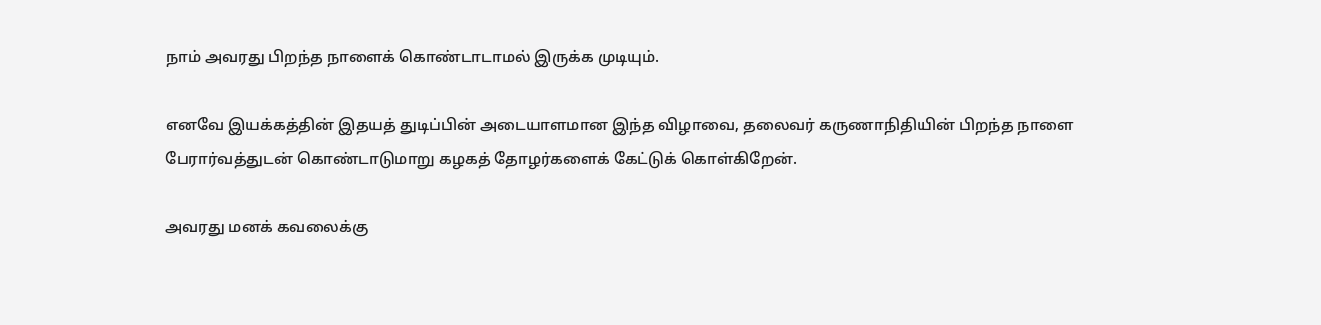நாம் அவரது பிறந்த நாளைக் கொண்டாடாமல் இருக்க முடியும்.

எனவே இயக்கத்தின் இதயத் துடிப்பின் அடையாளமான இந்த விழாவை, தலைவர் கருணாநிதியின் பிறந்த நாளை பேரார்வத்துடன் கொண்டாடுமாறு கழகத் தோழர்களைக் கேட்டுக் கொள்கிறேன்.

அவரது மனக் கவலைக்கு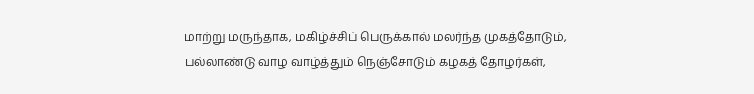மாற்று மருந்தாக, மகிழ்ச்சிப் பெருக்கால் மலர்ந்த முகத்தோடும், பல்லாண்டு வாழ வாழ்த்தும் நெஞ்சோடும் கழகத் தோழர்கள்,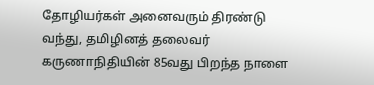தோழியர்கள் அனைவரும் திரண்டு வந்து, தமிழினத் தலைவர் கருணாநிதியின் 85வது பிறந்த நாளை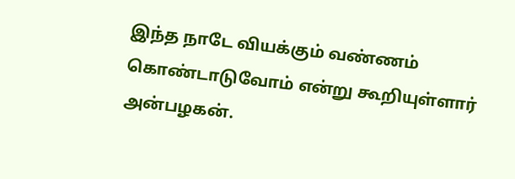இந்த நாடே வியக்கும் வண்ணம் கொண்டாடுவோம் என்று கூறியுள்ளார் அன்பழகன்.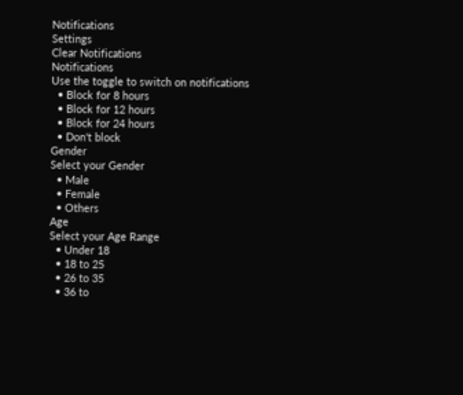Notifications
Settings
Clear Notifications
Notifications
Use the toggle to switch on notifications
  • Block for 8 hours
  • Block for 12 hours
  • Block for 24 hours
  • Don't block
Gender
Select your Gender
  • Male
  • Female
  • Others
Age
Select your Age Range
  • Under 18
  • 18 to 25
  • 26 to 35
  • 36 to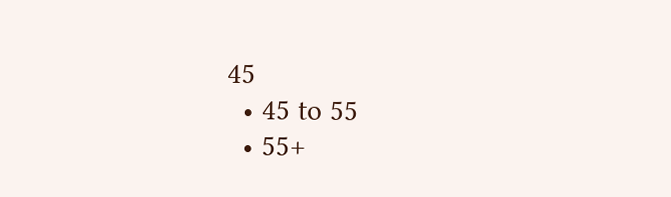45
  • 45 to 55
  • 55+